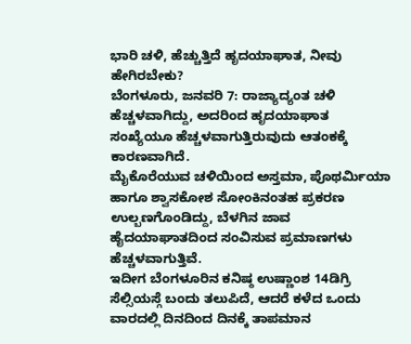ಭಾರಿ ಚಳಿ, ಹೆಚ್ಚುತ್ತಿದೆ ಹೃದಯಾಘಾತ, ನೀವು ಹೇಗಿರಬೇಕು?
ಬೆಂಗಳೂರು, ಜನವರಿ 7: ರಾಜ್ಯಾದ್ಯಂತ ಚಳಿ ಹೆಚ್ಚಳವಾಗಿದ್ದು, ಅದರಿಂದ ಹೃದಯಾಘಾತ ಸಂಖ್ಯೆಯೂ ಹೆಚ್ಚಳವಾಗುತ್ತಿರುವುದು ಆತಂಕಕ್ಕೆ ಕಾರಣವಾಗಿದೆ.
ಮೈಕೊರೆಯುವ ಚಳಿಯಿಂದ ಅಸ್ತಮಾ, ಪೊಥರ್ಮಿಯಾ ಹಾಗೂ ಶ್ವಾಸಕೋಶ ಸೋಂಕಿನಂತಹ ಪ್ರಕರಣ ಉಲ್ಬಣಗೊಂಡಿದ್ದು, ಬೆಳಗಿನ ಜಾವ ಹೈದಯಾಘಾತದಿಂದ ಸಂವಿಸುವ ಪ್ರಮಾಣಗಳು ಹೆಚ್ಚಳವಾಗುತ್ತಿವೆ.
ಇದೀಗ ಬೆಂಗಳೂರಿನ ಕನಿಷ್ಠ ಉಷ್ಣಾಂಶ 14ಡಿಗ್ರಿ ಸೆಲ್ಸಿಯಸ್ಗೆ ಬಂದು ತಲುಪಿದೆ, ಆದರೆ ಕಳೆದ ಒಂದು ವಾರದಲ್ಲಿ ದಿನದಿಂದ ದಿನಕ್ಕೆ ತಾಪಮಾನ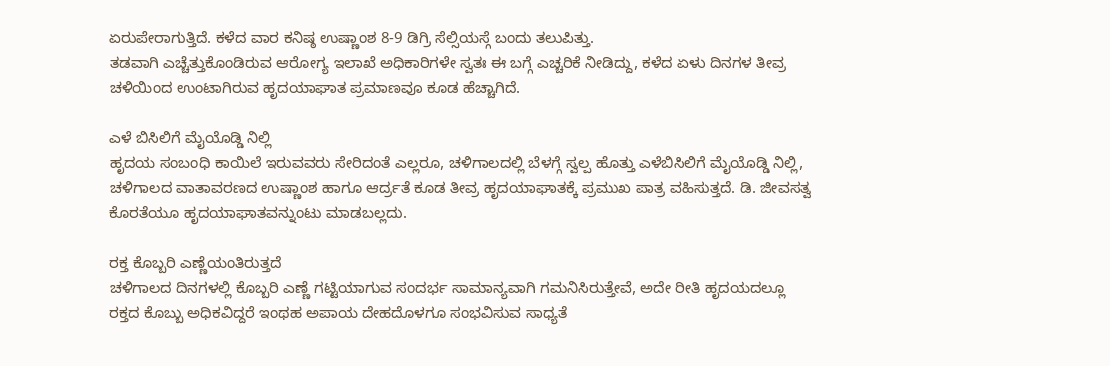ಏರುಪೇರಾಗುತ್ತಿದೆ. ಕಳೆದ ವಾರ ಕನಿಷ್ಠ ಉಷ್ಣಾಂಶ 8-9 ಡಿಗ್ರಿ ಸೆಲ್ಸಿಯಸ್ಗೆ ಬಂದು ತಲುಪಿತ್ತು.
ತಡವಾಗಿ ಎಚ್ಚೆತ್ತುಕೊಂಡಿರುವ ಆರೋಗ್ಯ ಇಲಾಖೆ ಅಧಿಕಾರಿಗಳೇ ಸ್ವತಃ ಈ ಬಗ್ಗೆ ಎಚ್ಚರಿಕೆ ನೀಡಿದ್ದು, ಕಳೆದ ಏಳು ದಿನಗಳ ತೀವ್ರ ಚಳಿಯಿಂದ ಉಂಟಾಗಿರುವ ಹೃದಯಾಘಾತ ಪ್ರಮಾಣವೂ ಕೂಡ ಹೆಚ್ಚಾಗಿದೆ.

ಎಳೆ ಬಿಸಿಲಿಗೆ ಮೈಯೊಡ್ಡಿ ನಿಲ್ಲಿ
ಹೃದಯ ಸಂಬಂಧಿ ಕಾಯಿಲೆ ಇರುವವರು ಸೇರಿದಂತೆ ಎಲ್ಲರೂ, ಚಳಿಗಾಲದಲ್ಲಿ ಬೆಳಗ್ಗೆ ಸ್ವಲ್ಪ ಹೊತ್ತು ಎಳೆಬಿಸಿಲಿಗೆ ಮೈಯೊಡ್ಡಿ ನಿಲ್ಲಿ, ಚಳಿಗಾಲದ ವಾತಾವರಣದ ಉಷ್ಣಾಂಶ ಹಾಗೂ ಆರ್ದ್ರತೆ ಕೂಡ ತೀವ್ರ ಹೃದಯಾಘಾತಕ್ಕೆ ಪ್ರಮುಖ ಪಾತ್ರ ವಹಿಸುತ್ತದೆ. ಡಿ. ಜೀವಸತ್ವ ಕೊರತೆಯೂ ಹೃದಯಾಘಾತವನ್ನುಂಟು ಮಾಡಬಲ್ಲದು.

ರಕ್ತ ಕೊಬ್ಬರಿ ಎಣ್ಣೆಯಂತಿರುತ್ತದೆ
ಚಳಿಗಾಲದ ದಿನಗಳಲ್ಲಿ ಕೊಬ್ಬರಿ ಎಣ್ಣೆ ಗಟ್ಟಿಯಾಗುವ ಸಂದರ್ಭ ಸಾಮಾನ್ಯವಾಗಿ ಗಮನಿಸಿರುತ್ತೇವೆ, ಅದೇ ರೀತಿ ಹೃದಯದಲ್ಲೂ ರಕ್ತದ ಕೊಬ್ಬು ಅಧಿಕವಿದ್ದರೆ ಇಂಥಹ ಅಪಾಯ ದೇಹದೊಳಗೂ ಸಂಭವಿಸುವ ಸಾಧ್ಯತೆ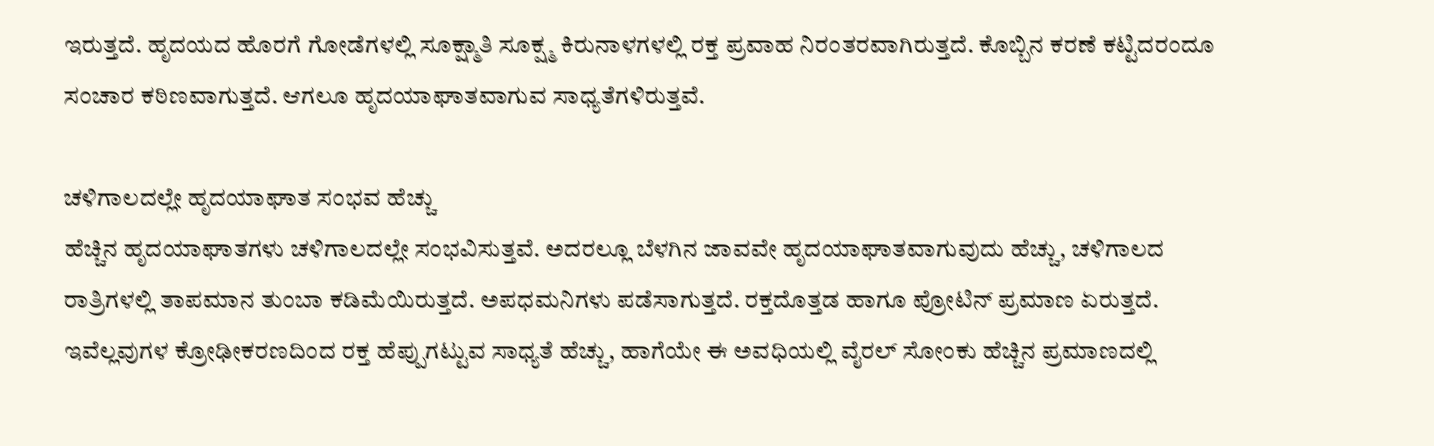ಇರುತ್ತದೆ. ಹೃದಯದ ಹೊರಗೆ ಗೋಡೆಗಳಲ್ಲಿ ಸೂಕ್ಷ್ಮಾತಿ ಸೂಕ್ಷ್ಮ ಕಿರುನಾಳಗಳಲ್ಲಿ ರಕ್ತ ಪ್ರವಾಹ ನಿರಂತರವಾಗಿರುತ್ತದೆ. ಕೊಬ್ಬಿನ ಕರಣೆ ಕಟ್ಟಿದರಂದೂ ಸಂಚಾರ ಕಠಿಣವಾಗುತ್ತದೆ. ಆಗಲೂ ಹೃದಯಾಘಾತವಾಗುವ ಸಾಧ್ಯತೆಗಳಿರುತ್ತವೆ.

ಚಳಿಗಾಲದಲ್ಲೇ ಹೃದಯಾಘಾತ ಸಂಭವ ಹೆಚ್ಚು
ಹೆಚ್ಚಿನ ಹೃದಯಾಘಾತಗಳು ಚಳಿಗಾಲದಲ್ಲೇ ಸಂಭವಿಸುತ್ತವೆ. ಅದರಲ್ಲೂ ಬೆಳಗಿನ ಜಾವವೇ ಹೃದಯಾಘಾತವಾಗುವುದು ಹೆಚ್ಚು, ಚಳಿಗಾಲದ ರಾತ್ರಿಗಳಲ್ಲಿ ತಾಪಮಾನ ತುಂಬಾ ಕಡಿಮೆಯಿರುತ್ತದೆ. ಅಪಧಮನಿಗಳು ಪಡೆಸಾಗುತ್ತದೆ. ರಕ್ತದೊತ್ತಡ ಹಾಗೂ ಪ್ರೋಟಿನ್ ಪ್ರಮಾಣ ಏರುತ್ತದೆ. ಇವೆಲ್ಲವುಗಳ ಕ್ರೋಢೀಕರಣದಿಂದ ರಕ್ತ ಹೆಪ್ಪುಗಟ್ಟುವ ಸಾಧ್ಯತೆ ಹೆಚ್ಚು, ಹಾಗೆಯೇ ಈ ಅವಧಿಯಲ್ಲಿ ವೈರಲ್ ಸೋಂಕು ಹೆಚ್ಚಿನ ಪ್ರಮಾಣದಲ್ಲಿ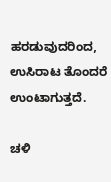ಹರಡುವುದರಿಂದ, ಉಸಿರಾಟ ತೊಂದರೆ ಉಂಟಾಗುತ್ತದೆ.

ಚಳಿ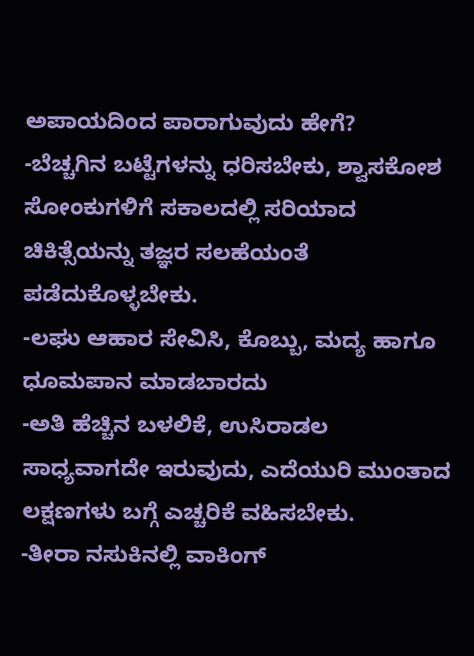ಅಪಾಯದಿಂದ ಪಾರಾಗುವುದು ಹೇಗೆ?
-ಬೆಚ್ಚಗಿನ ಬಟ್ಟೆಗಳನ್ನು ಧರಿಸಬೇಕು, ಶ್ವಾಸಕೋಶ ಸೋಂಕುಗಳಿಗೆ ಸಕಾಲದಲ್ಲಿ ಸರಿಯಾದ ಚಿಕಿತ್ಸೆಯನ್ನು ತಜ್ಞರ ಸಲಹೆಯಂತೆ ಪಡೆದುಕೊಳ್ಳಬೇಕು.
-ಲಘು ಆಹಾರ ಸೇವಿಸಿ, ಕೊಬ್ಬು, ಮದ್ಯ ಹಾಗೂ ಧೂಮಪಾನ ಮಾಡಬಾರದು
-ಅತಿ ಹೆಚ್ಚಿನ ಬಳಲಿಕೆ, ಉಸಿರಾಡಲ ಸಾಧ್ಯವಾಗದೇ ಇರುವುದು, ಎದೆಯುರಿ ಮುಂತಾದ ಲಕ್ಷಣಗಳು ಬಗ್ಗೆ ಎಚ್ಚರಿಕೆ ವಹಿಸಬೇಕು.
-ತೀರಾ ನಸುಕಿನಲ್ಲಿ ವಾಕಿಂಗ್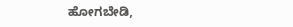ಹೋಗಬೇಡಿ,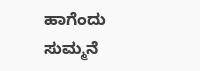ಹಾಗೆಂದು ಸುಮ್ಮನೆ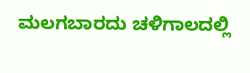ಮಲಗಬಾರದು ಚಳಿಗಾಲದಲ್ಲಿ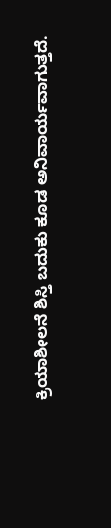ಕ್ರಿಯಾಶೀಲನೆ ಶಿಸ್ತಿ ಬದುಕು ಕೂಡ ಅನಿವಾರ್ಯವಾಗುತ್ತದೆ.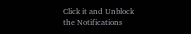Click it and Unblock the Notifications